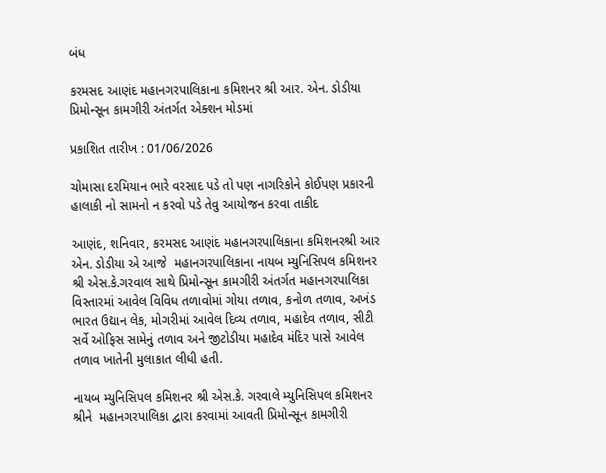બંધ

કરમસદ આણંદ મહાનગરપાલિકાના કમિશનર શ્રી આર. એન. ડોડીયા પ્રિમોન્સૂન કામગીરી અંતર્ગત એક્શન મોડમાં

પ્રકાશિત તારીખ : 01/06/2026

ચોમાસા દરમિયાન ભારે વરસાદ પડે તો પણ નાગરિકોને કોઈપણ પ્રકારની હાલાકી નો સામનો ન કરવો પડે તેવુ આયોજન કરવા તાકીદ

આણંદ, શનિવાર, કરમસદ આણંદ મહાનગરપાલિકાના કમિશનરશ્રી આર એન. ડોડીયા એ આજે  મહાનગરપાલિકાના નાયબ મ્યુનિસિપલ કમિશનર શ્રી એસ.કે.ગરવાલ સાથે પ્રિમોન્સૂન કામગીરી અંતર્ગત મહાનગરપાલિકા વિસ્તારમાં આવેલ વિવિધ તળાવોમાં ગોયા તળાવ, કનોળ તળાવ, અખંડ ભારત ઉદ્યાન લેક, મોગરીમાં આવેલ દિવ્ય તળાવ, મહાદેવ તળાવ, સીટી સર્વે ઓફિસ સામેનું તળાવ અને જીટોડીયા મહાદેવ મંદિર પાસે આવેલ તળાવ ખાતેની મુલાકાત લીધી હતી.

નાયબ મ્યુનિસિપલ કમિશનર શ્રી એસ.કે. ગરવાલે મ્યુનિસિપલ કમિશનર શ્રીને  મહાનગરપાલિકા દ્વારા કરવામાં આવતી પ્રિમોન્સૂન કામગીરી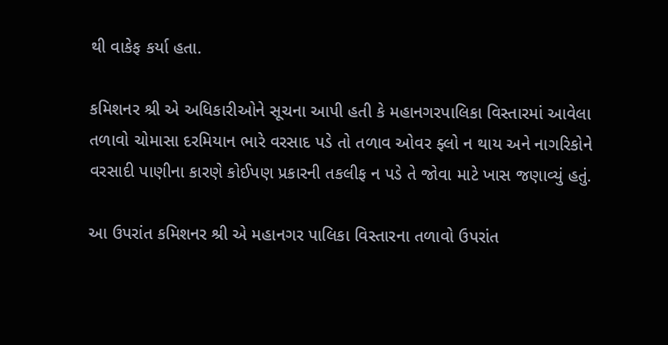થી વાકેફ કર્યા હતા.

કમિશનર શ્રી એ અધિકારીઓને સૂચના આપી હતી કે મહાનગરપાલિકા વિસ્તારમાં આવેલા તળાવો ચોમાસા દરમિયાન ભારે વરસાદ પડે તો તળાવ ઓવર ફ્લો ન થાય અને નાગરિકોને વરસાદી પાણીના કારણે કોઈપણ પ્રકારની તકલીફ ન પડે તે જોવા માટે ખાસ જણાવ્યું હતું.

આ ઉપરાંત કમિશનર શ્રી એ મહાનગર પાલિકા વિસ્તારના તળાવો ઉપરાંત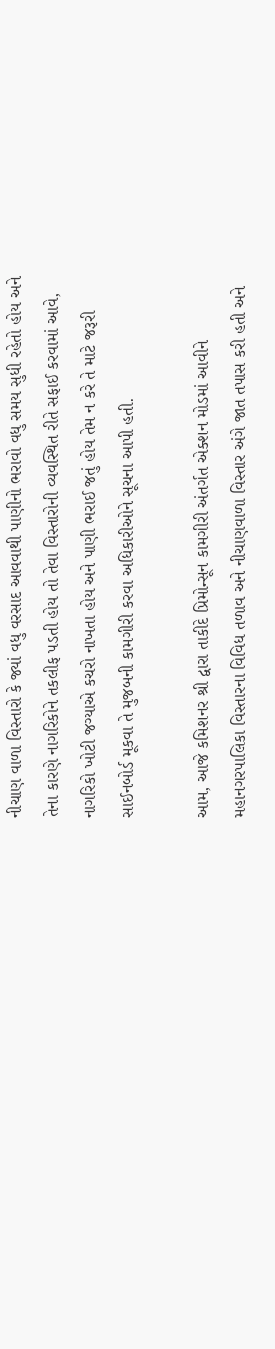નીચાણ વાળા વિસ્તારો કે જ્યાં વધુ વરસાદ આવવાથી પાણીનો ભરાવો વધુ સમય સુધી રહેતો હોય અને તેના કારણે નાગરિકોને તકલીફ પડતી હોય તો તેવા વિસ્તારોની વ્યવસ્થિત રીતે સફાઈ કરવામાં આવે, નાગરિકો ખોટી જગ્યાએ કચરો નાખતા હોય અને પાણી ભરાઈ જતું હોય તેમ ન કરે તે માટે જરૂરી સાઈનબોર્ડ મૂકવા તે મુજબની કામગીરી કરવા અધિકારીઓને સૂચના આપી હતી.

આમ, આજે કમિશનર શ્રી દ્વારા તાકીદે પ્રિમોન્સૂન કામગીરી અંતર્ગત એક્શન મોડમાં આવીને મહાનગરપાલિકા વિસ્તારના વિવિધ તળાવ અને નીચાણવાળા વિસ્તાર અંગે જાત તપાસ કરી હતી અને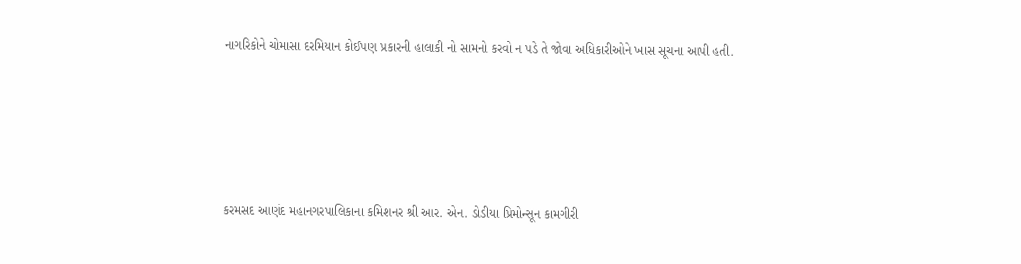નાગરિકોને ચોમાસા દરમિયાન કોઈપણ પ્રકારની હાલાકી નો સામનો કરવો ન પડે તે જોવા અધિકારીઓને ખાસ સૂચના આપી હતી.





કરમસદ આણંદ મહાનગરપાલિકાના કમિશનર શ્રી આર. એન. ડોડીયા પ્રિમોન્સૂન કામગીરી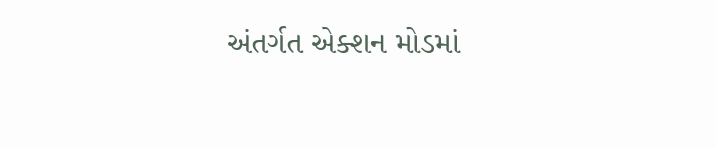અંતર્ગત એક્શન મોડમાં